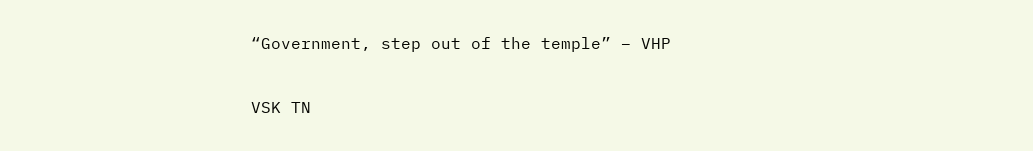“Government, step out of the temple” – VHP

VSK TN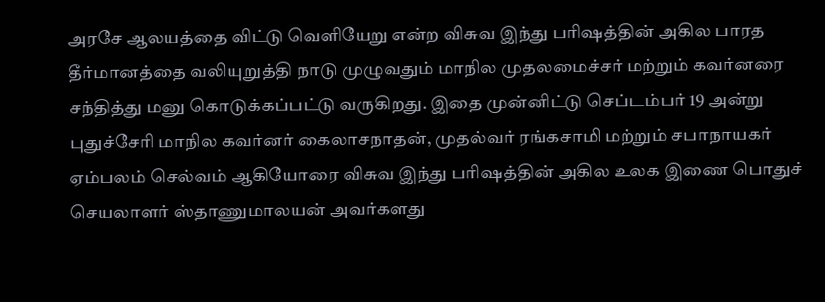அரசே ஆலயத்தை விட்டு வெளியேறு என்ற விசுவ இந்து பரிஷத்தின் அகில பாரத தீர்மானத்தை வலியுறுத்தி நாடு முழுவதும் மாநில முதலமைச்சர் மற்றும் கவர்னரை சந்தித்து மனு கொடுக்கப்பட்டு வருகிறது. இதை முன்னிட்டு செப்டம்பர் 19 அன்று புதுச்சேரி மாநில கவர்னர் கைலாசநாதன், முதல்வர் ரங்கசாமி மற்றும் சபாநாயகர் ஏம்பலம் செல்வம் ஆகியோரை விசுவ இந்து பரிஷத்தின் அகில உலக இணை பொதுச் செயலாளர் ஸ்தாணுமாலயன் அவர்களது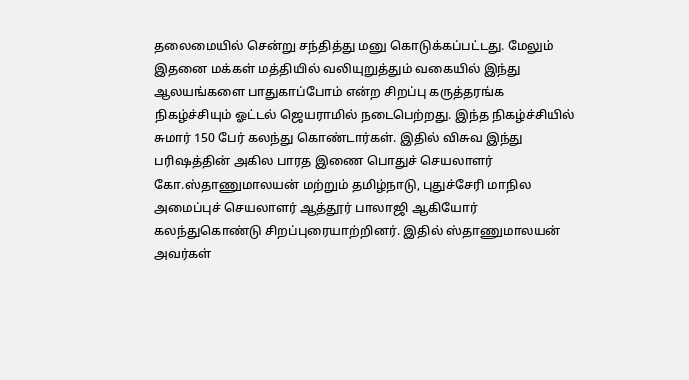தலைமையில் சென்று சந்தித்து மனு கொடுக்கப்பட்டது. மேலும் இதனை மக்கள் மத்தியில் வலியுறுத்தும் வகையில் இந்து ஆலயங்களை பாதுகாப்போம் என்ற சிறப்பு கருத்தரங்க நிகழ்ச்சியும் ஓட்டல் ஜெயராமில் நடைபெற்றது. இந்த நிகழ்ச்சியில் சுமார் 150 பேர் கலந்து கொண்டார்கள். இதில் விசுவ இந்து பரிஷத்தின் அகில பாரத இணை பொதுச் செயலாளர் கோ.ஸ்தாணுமாலயன் மற்றும் தமிழ்நாடு, புதுச்சேரி மாநில அமைப்புச் செயலாளர் ஆத்தூர் பாலாஜி ஆகியோர் கலந்துகொண்டு சிறப்புரையாற்றினர். இதில் ஸ்தாணுமாலயன் அவர்கள்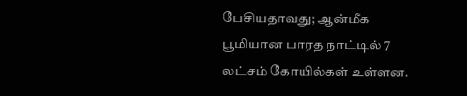பேசியதாவது; ஆன்மீக பூமியான பாரத நாட்டில் 7 லட்சம் கோயில்கள் உள்ளன.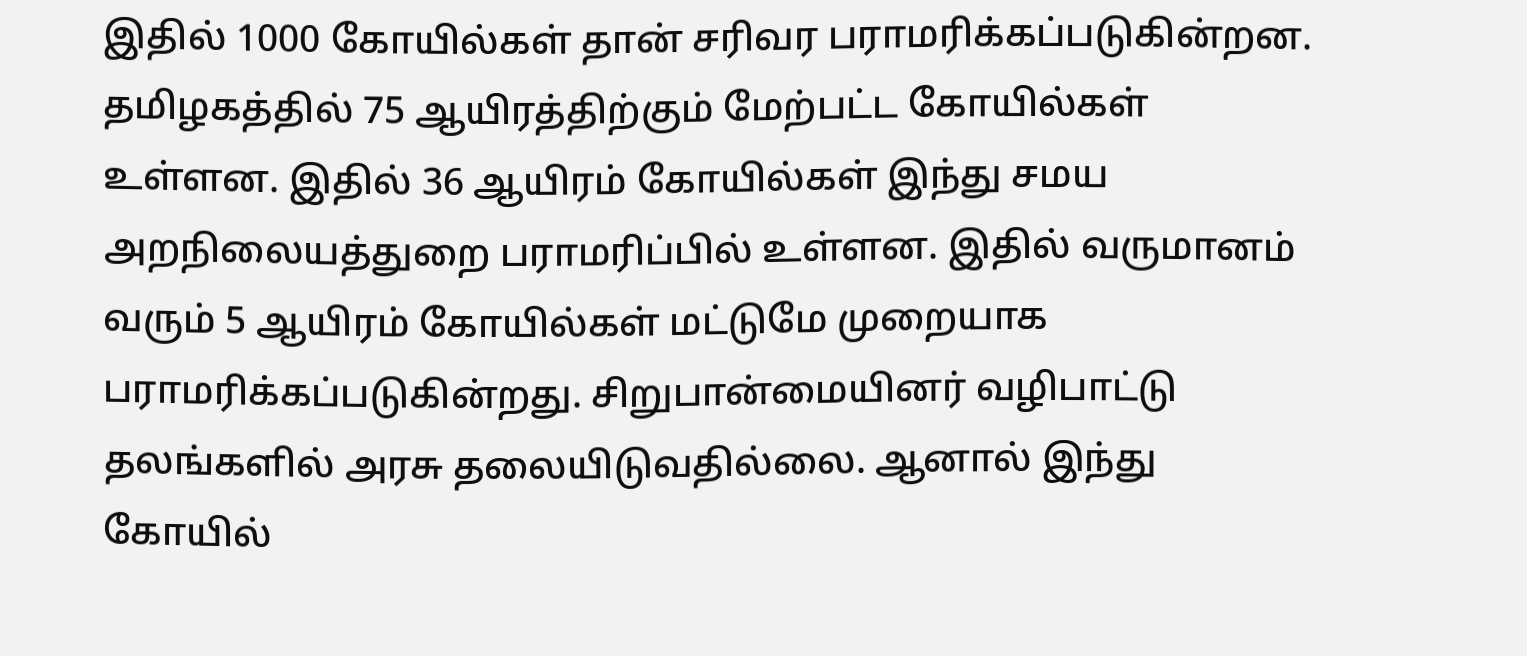இதில் 1000 கோயில்கள் தான் சரிவர பராமரிக்கப்படுகின்றன. தமிழகத்தில் 75 ஆயிரத்திற்கும் மேற்பட்ட கோயில்கள் உள்ளன. இதில் 36 ஆயிரம் கோயில்கள் இந்து சமய அறநிலையத்துறை பராமரிப்பில் உள்ளன. இதில் வருமானம் வரும் 5 ஆயிரம் கோயில்கள் மட்டுமே முறையாக பராமரிக்கப்படுகின்றது. சிறுபான்மையினர் வழிபாட்டு தலங்களில் அரசு தலையிடுவதில்லை. ஆனால் இந்து கோயில்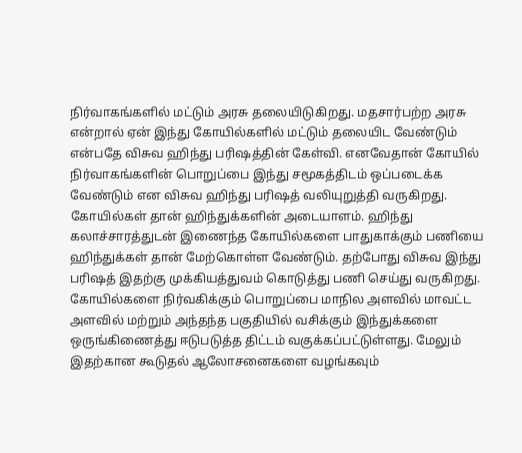நிர்வாகங்களில் மட்டும் அரசு தலையிடுகிறது. மதசார்பற்ற அரசு என்றால் ஏன் இந்து கோயில்களில் மட்டும் தலையிட வேண்டும் என்பதே விசுவ ஹிந்து பரிஷத்தின் கேள்வி. எனவேதான் கோயில் நிர்வாகங்களின் பொறுப்பை இந்து சமூகத்திடம் ஒப்படைக்க வேண்டும் என விசுவ ஹிந்து பரிஷத் வலியுறுத்தி வருகிறது. கோயில்கள் தான் ஹிந்துக்களின் அடையாளம். ஹிந்து கலாச்சாரத்துடன் இணைந்த கோயில்களை பாதுகாக்கும் பணியை ஹிந்துக்கள் தான் மேற்கொள்ள வேண்டும். தற்போது விசுவ இந்து பரிஷத் இதற்கு முக்கியத்துவம் கொடுத்து பணி செய்து வருகிறது. கோயில்களை நிர்வகிக்கும் பொறுப்பை மாநில அளவில் மாவட்ட அளவில் மற்றும் அந்தந்த பகுதியில் வசிக்கும் இந்துக்களை ஒருங்கிணைத்து ஈடுபடுத்த திட்டம் வகுக்கப்பட்டுள்ளது. மேலும் இதற்கான கூடுதல் ஆலோசனைகளை வழங்கவும்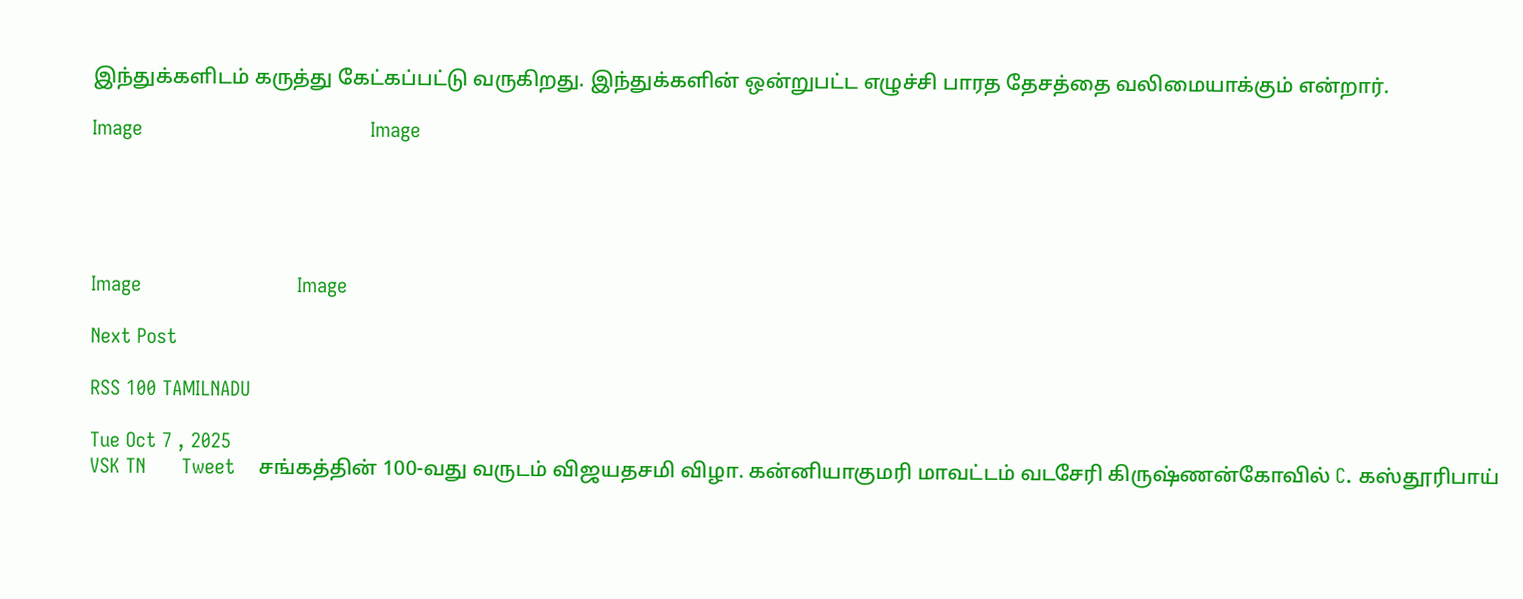இந்துக்களிடம் கருத்து கேட்கப்பட்டு வருகிறது. இந்துக்களின் ஒன்றுபட்ட எழுச்சி பாரத தேசத்தை வலிமையாக்கும் என்றார்.

Image                                      Image





Image                          Image

Next Post

RSS 100 TAMILNADU

Tue Oct 7 , 2025
VSK TN      Tweet    சங்கத்தின் 100-வது வருடம் விஜயதசமி விழா. கன்னியாகுமரி மாவட்டம் வடசேரி கிருஷ்ணன்கோவில் C. கஸ்தூரிபாய்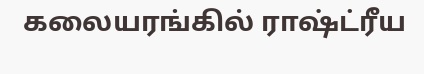கலையரங்கில் ராஷ்ட்ரீய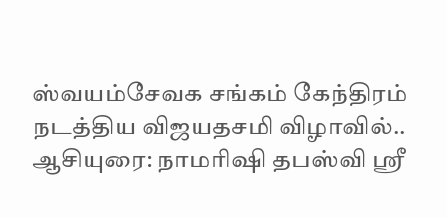ஸ்வயம்சேவக சங்கம் கேந்திரம் நடத்திய விஜயதசமி விழாவில்.. ஆசியுரை: நாமரிஷி தபஸ்வி ஸ்ரீ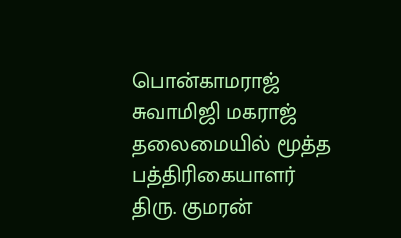பொன்காமராஜ் சுவாமிஜி மகராஜ் தலைமையில் மூத்த பத்திரிகையாளர் திரு. குமரன்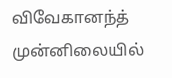விவேகானந்த் முன்னிலையில்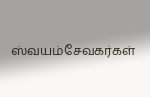ஸ்வயம்சேவகர்கள்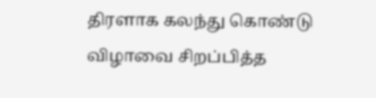திரளாக கலந்து கொண்டு விழாவை சிறப்பித்த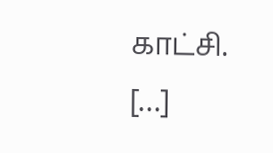காட்சி.                   […]